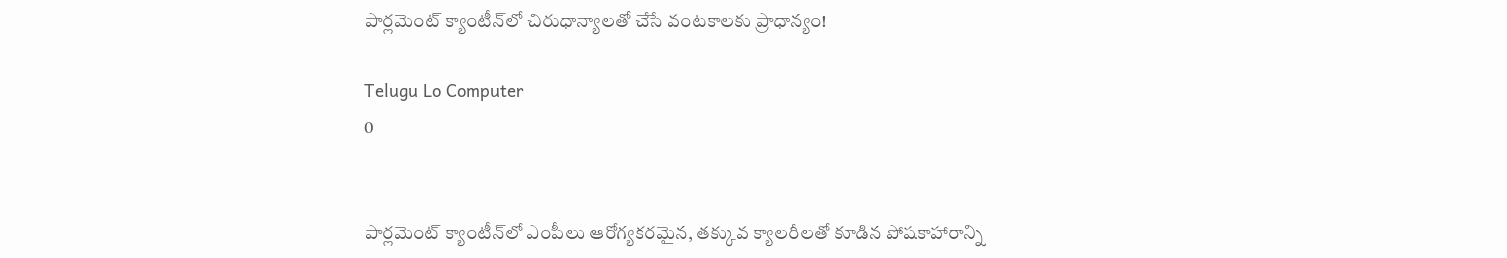పార్లమెంట్‌ క్యాంటీన్‌లో చిరుధాన్యాలతో చేసే వంటకాలకు ప్రాధాన్యం!

Telugu Lo Computer
0


పార్లమెంట్‌ క్యాంటీన్‌లో ఎంపీలు ఆరోగ్యకరమైన, తక్కువ క్యాలరీలతో కూడిన పోషకాహారాన్ని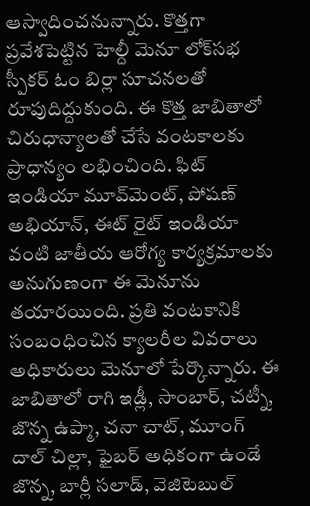ఆస్వాదించనున్నారు. కొత్తగా ప్రవేశపెట్టిన హెల్దీ మెనూ లోక్‌సభ స్పీకర్‌ ఓం బిర్లా సూచనలతో రూపుదిద్దుకుంది. ఈ కొత్త జాబితాలో చిరుధాన్యాలతో చేసే వంటకాలకు ప్రాధాన్యం లభించింది. ఫిట్‌ ఇండియా మూవ్‌మెంట్‌, పోషణ్‌ అభియాన్‌, ఈట్‌ రైట్‌ ఇండియా వంటి జాతీయ ఆరోగ్య కార్యక్రమాలకు అనుగుణంగా ఈ మెనూను తయారయింది. ప్రతి వంటకానికి సంబంధించిన క్యాలరీల వివరాలు అధికారులు మెనూలో పేర్కొన్నారు. ఈ జాబితాలో రాగి ఇడ్లీ, సాంబార్‌, చట్నీ, జొన్న ఉప్మా, చనా చాట్‌, మూంగ్‌ దాల్‌ చిల్లా, ఫైబర్‌ అధికంగా ఉండే జొన్న, బార్లీ సలాడ్‌, వెజిటెబుల్‌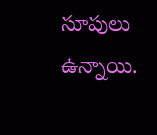సూపులు ఉన్నాయి.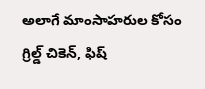అలాగే మాంసాహరుల కోసం గ్రిల్డ్‌ చికెన్‌, ఫిష్‌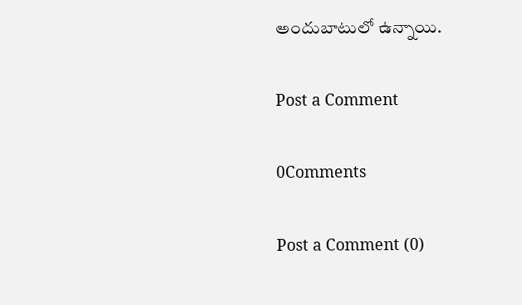అందుబాటులో ఉన్నాయి.

Post a Comment

0Comments

Post a Comment (0)